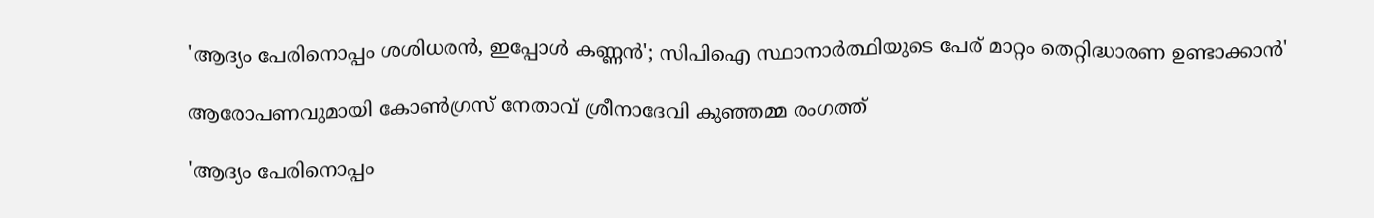'ആദ്യം പേരിനൊപ്പം ശശിധരന്‍, ഇപ്പോള്‍ കണ്ണന്‍'; സിപിഐ സ്ഥാനാര്‍ത്ഥിയുടെ പേര് മാറ്റം തെറ്റിദ്ധാരണ ഉണ്ടാക്കാന്‍'

ആരോപണവുമായി കോൺഗ്രസ് നേതാവ് ശ്രീനാദേവി കുഞ്ഞമ്മ രംഗത്ത്

'ആദ്യം പേരിനൊപ്പം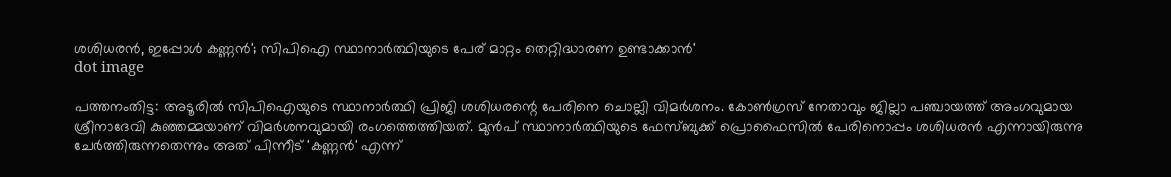ശശിധരന്‍, ഇപ്പോള്‍ കണ്ണന്‍'; സിപിഐ സ്ഥാനാര്‍ത്ഥിയുടെ പേര് മാറ്റം തെറ്റിദ്ധാരണ ഉണ്ടാക്കാന്‍'
dot image

പത്തനംതിട്ട: അടൂരില്‍ സിപിഐയുടെ സ്ഥാനാര്‍ത്ഥി പ്രിജി ശശിധരന്റെ പേരിനെ ചൊല്ലി വിമര്‍ശനം. കോണ്‍ഗ്രസ് നേതാവും ജില്ലാ പഞ്ചായത്ത് അംഗവുമായ ശ്രീനാദേവി കുഞ്ഞമ്മയാണ് വിമര്‍ശനവുമായി രംഗത്തെത്തിയത്. മുന്‍പ് സ്ഥാനാര്‍ത്ഥിയുടെ ഫേസ്ബുക്ക് പ്രൊഫൈസില്‍ പേരിനൊപ്പം ശശിധരന്‍ എന്നായിരുന്നു ചേര്‍ത്തിരുന്നതെന്നും അത് പിന്നീട് 'കണ്ണന്‍' എന്ന്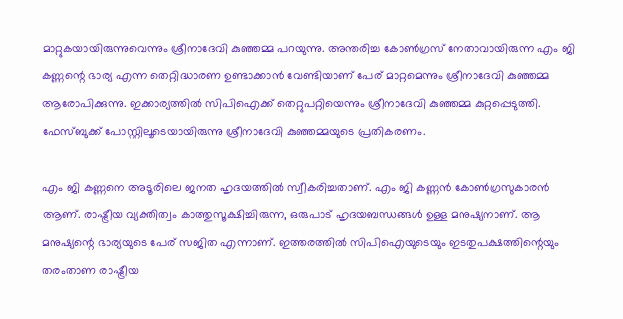മാറ്റുകയായിരുന്നുവെന്നും ശ്രീനാദേവി കുഞ്ഞമ്മ പറയുന്നു. അന്തരിച്ച കോണ്‍ഗ്രസ് നേതാവായിരുന്ന എം ജി കണ്ണന്റെ ഭാര്യ എന്ന തെറ്റിദ്ധാരണ ഉണ്ടാക്കാന്‍ വേണ്ടിയാണ് പേര് മാറ്റമെന്നും ശ്രീനാദേവി കുഞ്ഞമ്മ ആരോപിക്കുന്നു. ഇക്കാര്യത്തില്‍ സിപിഐക്ക് തെറ്റുപറ്റിയെന്നും ശ്രീനാദേവി കുഞ്ഞമ്മ കുറ്റപ്പെടുത്തി. ഫേസ്ബുക്ക് പോസ്റ്റിലൂടെയായിരുന്നു ശ്രീനാദേവി കുഞ്ഞമ്മയുടെ പ്രതികരണം.

എം ജി കണ്ണനെ അടൂരിലെ ജനത ഹൃദയത്തില്‍ സ്വീകരിച്ചതാണ്. എം ജി കണ്ണന്‍ കോണ്‍ഗ്രസുകാരന്‍ ആണ്. രാഷ്ട്രീയ വ്യക്തിത്വം കാത്തുസൂക്ഷിച്ചിരുന്ന, ഒരുപാട് ഹൃദയബന്ധങ്ങള്‍ ഉള്ള മനുഷ്യനാണ്. ആ മനുഷ്യന്റെ ഭാര്യയുടെ പേര് സജിത എന്നാണ്. ഇത്തരത്തില്‍ സിപിഐയുടെയും ഇടതുപക്ഷത്തിന്റെയും തരംതാണ രാഷ്ട്രീയ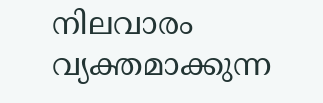നിലവാരം വ്യക്തമാക്കുന്ന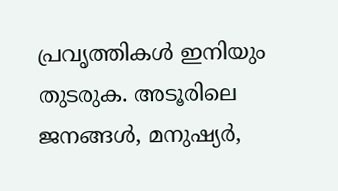പ്രവൃത്തികള്‍ ഇനിയും തുടരുക. അടൂരിലെ ജനങ്ങള്‍, മനുഷ്യര്‍,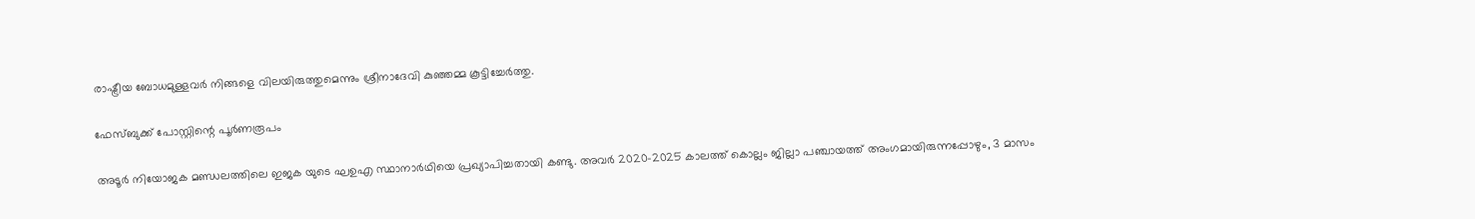രാഷ്ട്രീയ ബോധമുള്ളവര്‍ നിങ്ങളെ വിലയിരുത്തുമെന്നും ശ്രീനാദേവി കുഞ്ഞമ്മ കൂട്ടിച്ചേര്‍ത്തു.

ഫേസ്ബുക്ക് പോസ്റ്റിന്റെ പൂര്‍ണരൂപം

അടൂര്‍ നിയോജക മണ്ഡലത്തിലെ ഇജക യുടെ ഘഉഎ സ്ഥാനാര്‍ഥിയെ പ്രഖ്യാപിച്ചതായി കണ്ടു. അവര്‍ 2020-2025 കാലത്ത് കൊല്ലം ജില്ലാ പഞ്ചായത്ത് അംഗമായിരുന്നപ്പോഴും, 3 മാസം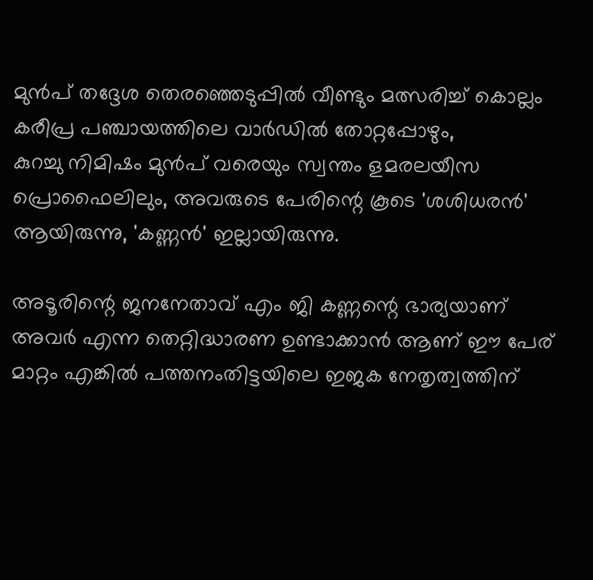മുന്‍പ് തദ്ദേശ തെരഞ്ഞെടുപ്പില്‍ വീണ്ടും മത്സരിച്ച് കൊല്ലം കരീപ്ര പഞ്ചായത്തിലെ വാര്‍ഡില്‍ തോറ്റപ്പോഴും,
കുറച്ചു നിമിഷം മുന്‍പ് വരെയും സ്വന്തം ളമരലയീസ പ്രൊഫൈലിലും, അവരുടെ പേരിന്റെ കൂടെ 'ശശിധരന്‍' ആയിരുന്നു, 'കണ്ണന്‍' ഇല്ലായിരുന്നു.

അടൂരിന്റെ ജനനേതാവ് എം ജി കണ്ണന്റെ ഭാര്യയാണ് അവര്‍ എന്ന തെറ്റിദ്ധാരണ ഉണ്ടാക്കാന്‍ ആണ് ഈ പേര് മാറ്റം എങ്കില്‍ പത്തനംതിട്ടയിലെ ഇജക നേതൃത്വത്തിന്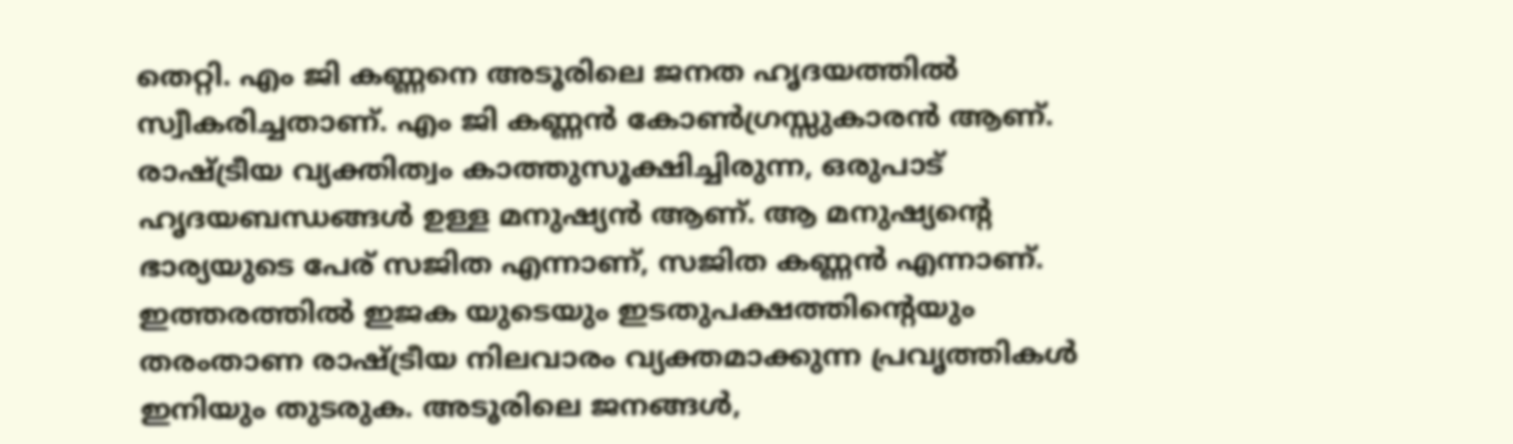തെറ്റി. എം ജി കണ്ണനെ അടൂരിലെ ജനത ഹൃദയത്തില്‍ സ്വീകരിച്ചതാണ്. എം ജി കണ്ണന്‍ കോണ്‍ഗ്രസ്സുകാരന്‍ ആണ്. രാഷ്ട്രീയ വ്യക്തിത്വം കാത്തുസൂക്ഷിച്ചിരുന്ന, ഒരുപാട് ഹൃദയബന്ധങ്ങള്‍ ഉള്ള മനുഷ്യന്‍ ആണ്. ആ മനുഷ്യന്റെ ഭാര്യയുടെ പേര് സജിത എന്നാണ്, സജിത കണ്ണന്‍ എന്നാണ്. ഇത്തരത്തില്‍ ഇജക യുടെയും ഇടതുപക്ഷത്തിന്റെയും തരംതാണ രാഷ്ട്രീയ നിലവാരം വ്യക്തമാക്കുന്ന പ്രവൃത്തികള്‍ ഇനിയും തുടരുക. അടൂരിലെ ജനങ്ങള്‍,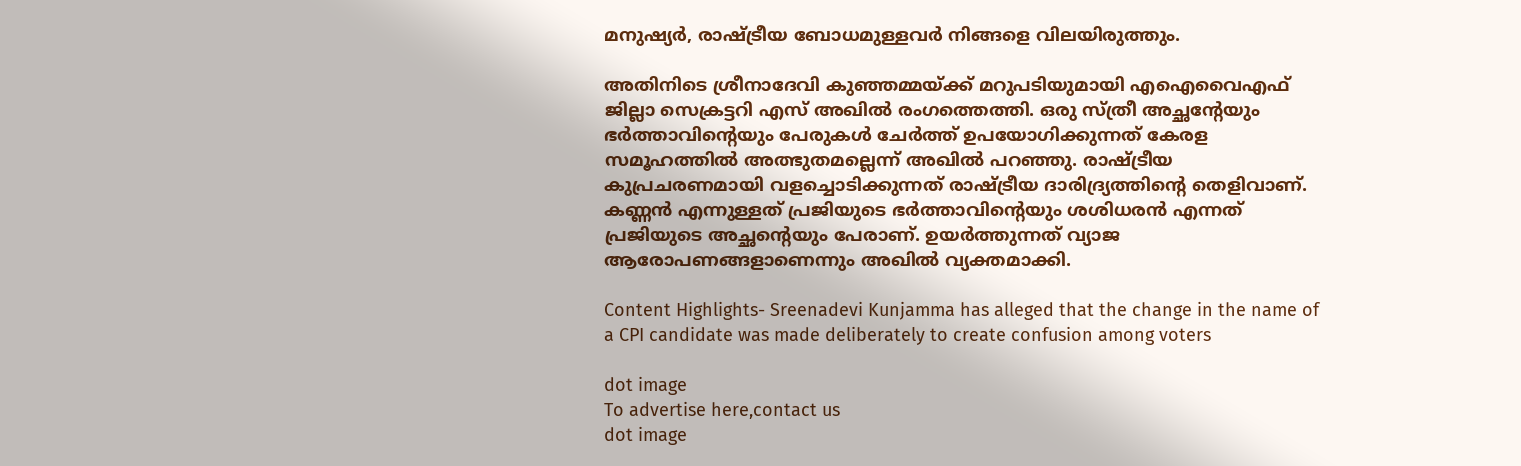മനുഷ്യര്‍, രാഷ്ട്രീയ ബോധമുള്ളവര്‍ നിങ്ങളെ വിലയിരുത്തും.

അതിനിടെ ശ്രീനാദേവി കുഞ്ഞമ്മയ്ക്ക് മറുപടിയുമായി എഐവൈഎഫ് ജില്ലാ സെക്രട്ടറി എസ് അഖില്‍ രംഗത്തെത്തി. ഒരു സ്ത്രീ അച്ഛന്റേയും ഭര്‍ത്താവിന്റെയും പേരുകള്‍ ചേര്‍ത്ത് ഉപയോഗിക്കുന്നത് കേരള സമൂഹത്തില്‍ അത്ഭുതമല്ലെന്ന് അഖില്‍ പറഞ്ഞു. രാഷ്ട്രീയ കുപ്രചരണമായി വളച്ചൊടിക്കുന്നത് രാഷ്ട്രീയ ദാരിദ്ര്യത്തിന്റെ തെളിവാണ്. കണ്ണന്‍ എന്നുള്ളത് പ്രജിയുടെ ഭര്‍ത്താവിന്റെയും ശശിധരന്‍ എന്നത് പ്രജിയുടെ അച്ഛന്റെയും പേരാണ്. ഉയര്‍ത്തുന്നത് വ്യാജ ആരോപണങ്ങളാണെന്നും അഖില്‍ വ്യക്തമാക്കി.

Content Highlights- Sreenadevi Kunjamma has alleged that the change in the name of a CPI candidate was made deliberately to create confusion among voters

dot image
To advertise here,contact us
dot image